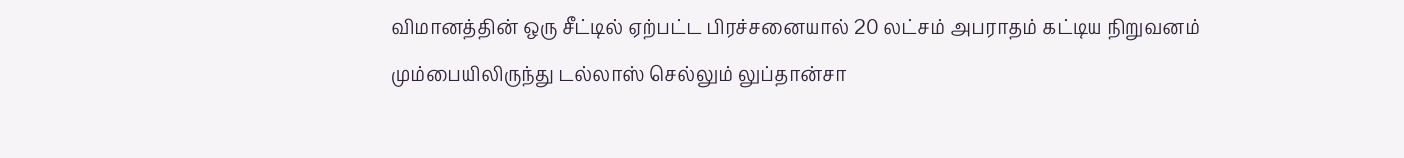விமானத்தின் ஒரு சீட்டில் ஏற்பட்ட பிரச்சனையால் 20 லட்சம் அபராதம் கட்டிய நிறுவனம்
மும்பையிலிருந்து டல்லாஸ் செல்லும் லுப்தான்சா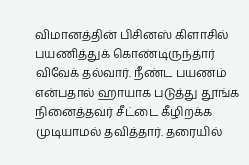விமானத்தின் பிசினஸ் கிளாசில் பயணித்துக் கொண்டிருந்தார் விவேக் தல்வார். நீண்ட பயணம் என்பதால் ஹாயாக படுத்து தூங்க நினைத்தவர் சீட்டை கீழிறக்க முடியாமல் தவித்தார். தரையில்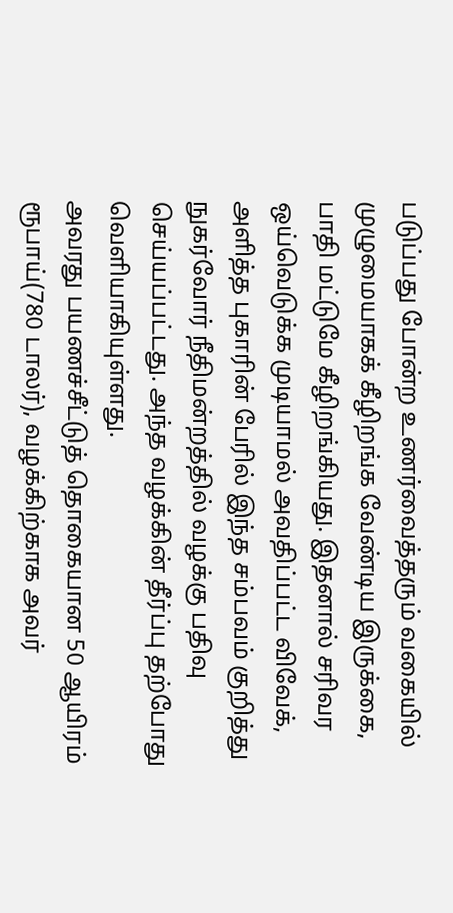படுப்பது போன்ற உணர்வைத்தரும் வகையில் முழுமையாகக் கீழிறங்க வேண்டிய இருக்கை, பாதி மட்டுமே கீழிறங்கியது. இதனால் சரிவர ஒய்வெடுக்க முடியாமல் அவதிப்பட்ட விவேக், அளித்த புகாரின் பேரில் இந்த சம்பவம் குறித்து நுகர்வோர் நீதிமன்றத்தில் வழக்கு பதிவு செய்யப்பட்டது. அந்த வழக்கின் தீர்ப்பு தற்போது வெளியாகியுள்ளது.
அவரது பயணச்சீட்டுத் தொகையான 50 ஆயிரம் ரூபாய்(780 டாலர்), வழக்கிற்காக அவர்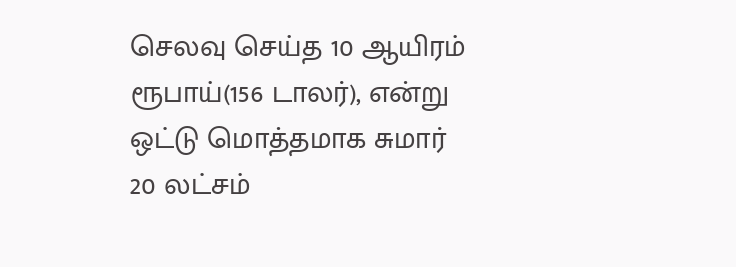செலவு செய்த 10 ஆயிரம் ரூபாய்(156 டாலர்), என்று ஒட்டு மொத்தமாக சுமார் 20 லட்சம்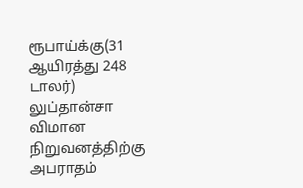ரூபாய்க்கு(31 ஆயிரத்து 248 டாலர்) லுப்தான்சா விமான நிறுவனத்திற்கு அபராதம்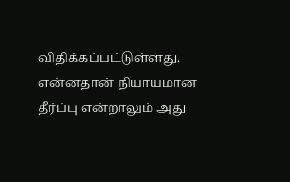விதிக்கப்பட்டுள்ளது.
என்னதான் நியாயமான தீர்ப்பு என்றாலும் அது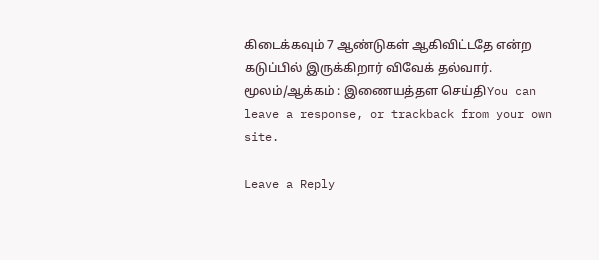கிடைக்கவும் 7 ஆண்டுகள் ஆகிவிட்டதே என்ற கடுப்பில் இருக்கிறார் விவேக் தல்வார்.
மூலம்/ஆக்கம் : இணையத்தள செய்திYou can leave a response, or trackback from your own site.

Leave a Reply